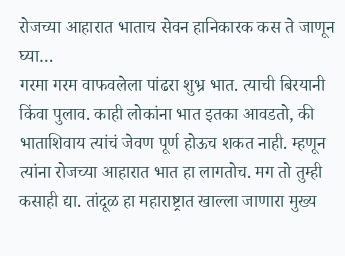रोजच्या आहारात भाताच सेवन हानिकारक कस ते जाणून घ्या…
गरमा गरम वाफवलेला पांढरा शुभ्र भात. त्याची बिरयानी किंवा पुलाव. काही लोकांना भात इतका आवडतो, की भाताशिवाय त्यांचं जेवण पूर्ण होऊच शकत नाही. म्हणून त्यांना रोजच्या आहारात भात हा लागतोच. मग तो तुम्ही कसाही द्या. तांदूळ हा महाराष्ट्रात खाल्ला जाणारा मुख्य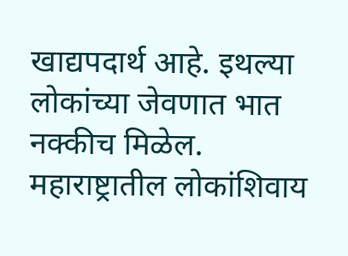खाद्यपदार्थ आहे. इथल्या लोकांच्या जेवणात भात नक्कीच मिळेल. महाराष्ट्रातील लोकांशिवाय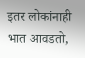इतर लोकांनाही भात आवडतो,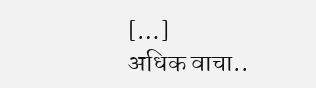[…]
अधिक वाचा..